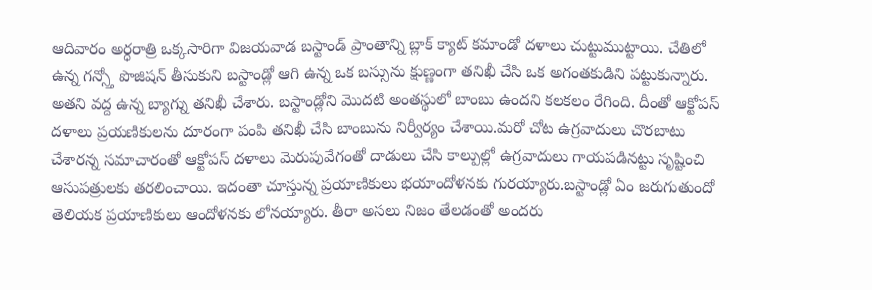ఆదివారం అర్ధరాత్రి ఒక్కసారిగా విజయవాడ బస్టాండ్ ప్రాంతాన్ని బ్లాక్ క్యాట్ కమాండో దళాలు చుట్టుముట్టాయి. చేతిలో ఉన్న గన్స్తో పొజిషన్ తీసుకుని బస్టాండ్లో ఆగి ఉన్న ఒక బస్సును క్షుణ్ణంగా తనిఖీ చేసి ఒక అగంతకుడిని పట్టుకున్నారు. అతని వద్ద ఉన్న బ్యాగ్ను తనిఖీ చేశారు. బస్టాండ్లోని మొదటి అంతస్థులో బాంబు ఉందని కలకలం రేగింది. దీంతో ఆక్టోపస్ దళాలు ప్రయణికులను దూరంగా పంపి తనిఖీ చేసి బాంబును నిర్వీర్యం చేశాయి.మరో చోట ఉగ్రవాదులు చొరబాటు చేశారన్న సమాచారంతో ఆక్టోపస్ దళాలు మెరుపువేగంతో దాడులు చేసి కాల్పుల్లో ఉగ్రవాదులు గాయపడినట్టు సృష్టించి ఆసుపత్రులకు తరలించాయి. ఇదంతా చూస్తున్న ప్రయాణికులు భయాందోళనకు గురయ్యారు.బస్టాండ్లో ఏం జరుగుతుందో తెలియక ప్రయాణికులు ఆందోళనకు లోనయ్యారు. తీరా అసలు నిజం తేలడంతో అందరు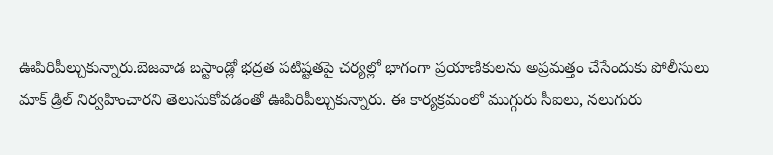ఊపిరిపీల్చుకున్నారు.బెజవాడ బస్టాండ్లో భద్రత పటిష్టతపై చర్యల్లో భాగంగా ప్రయాణికులను అప్రమత్తం చేసేందుకు పోలీసులు మాక్ డ్రిల్ నిర్వహించారని తెలుసుకోవడంతో ఊపిరిపీల్చుకున్నారు. ఈ కార్యక్రమంలో ముగ్గురు సీఐలు, నలుగురు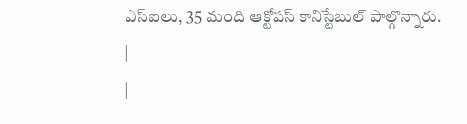ఎస్ఐలు, 35 మంది ఆక్టోపస్ కానిస్టేబుల్ పాల్గొన్నారు.
|
|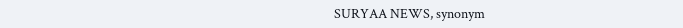SURYAA NEWS, synonym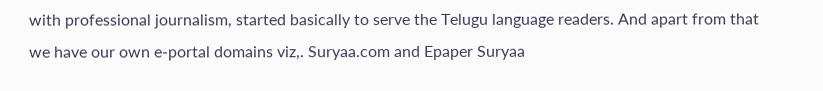with professional journalism, started basically to serve the Telugu language readers. And apart from that we have our own e-portal domains viz,. Suryaa.com and Epaper Suryaa